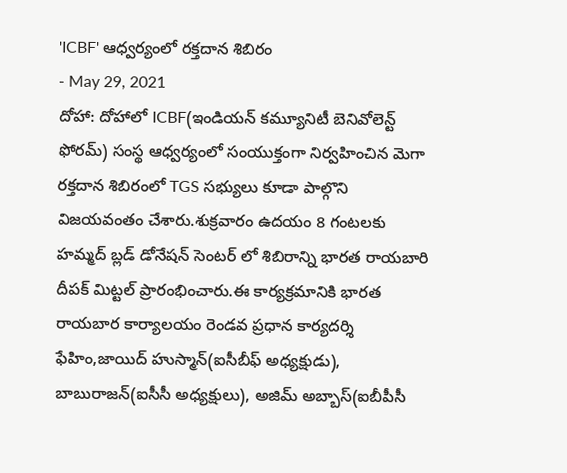'ICBF' ఆధ్వర్యంలో రక్తదాన శిబిరం
- May 29, 2021
దోహా: దోహాలో ICBF(ఇండియన్ కమ్యూనిటీ బెనివోలెన్ట్ ఫోరమ్) సంస్థ ఆధ్వర్యంలో సంయుక్తంగా నిర్వహించిన మెగా రక్తదాన శిబిరంలో TGS సభ్యులు కూడా పాల్గొని విజయవంతం చేశారు.శుక్రవారం ఉదయం 8 గంటలకు హమ్మద్ బ్లడ్ డోనేషన్ సెంటర్ లో శిబిరాన్ని భారత రాయబారి దీపక్ మిట్టల్ ప్రారంభించారు.ఈ కార్యక్రమానికి భారత రాయబార కార్యాలయం రెండవ ప్రధాన కార్యదర్శి ఫేహిం,జాయిద్ హుస్మాన్(ఐసీబీఫ్ అధ్యక్షుడు), బాబురాజన్(ఐసీసీ అధ్యక్షులు), అజిమ్ అబ్బాస్(ఐబీపీసీ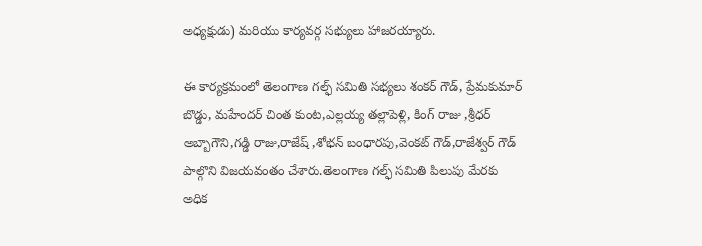అధ్యక్షుడు) మరియు కార్యవర్గ సభ్యులు హాజరయ్యారు.

ఈ కార్యక్రమంలో తెలంగాణ గల్ఫ్ సమితి సభ్యలు శంకర్ గౌడ్, ప్రేమకుమార్ బొడ్డు, మహేందర్ చింత కుంట,ఎల్లయ్య తల్లాపెళ్లి, కింగ్ రాజు ,శ్రీధర్ అబ్బాగౌని,గడ్డి రాజు,రాజేష్ ,శోభన్ బంధారపు,వెంకట్ గౌడ్,రాజేశ్వర్ గౌడ్ పాల్గొని విజయవంతం చేశారు.తెలంగాణ గల్ఫ్ సమితి పిలుపు మేరకు అధిక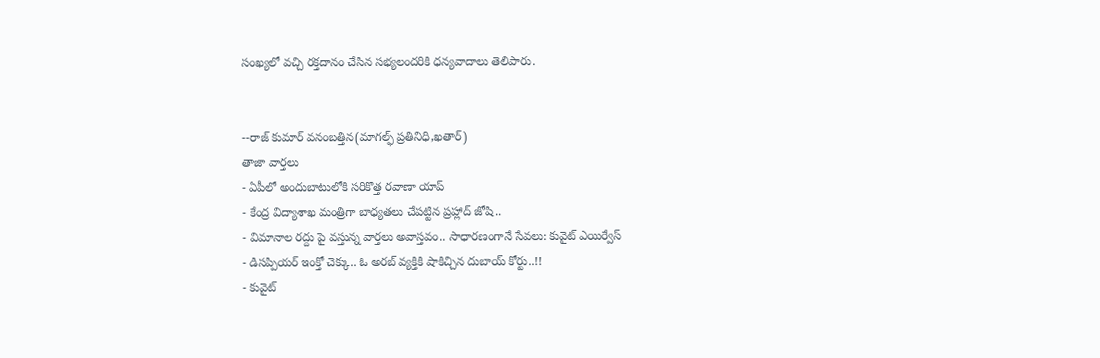సంఖ్యలో వచ్చి రక్తదానం చేసిన సభ్యలందరికి ధన్యవాదాలు తెలిపారు.


--రాజ్ కుమార్ వనంబత్తిన(మాగల్ఫ్ ప్రతినిధి,ఖతార్)
తాజా వార్తలు
- ఏపీలో అందుబాటులోకి సరికొత్త రవాణా యాప్
- కేంద్ర విద్యాశాఖ మంత్రిగా బాధ్యతలు చేపట్టిన ప్రహ్లాద్ జోషి..
- విమానాల రద్దు పై వస్తున్న వార్తలు అవాస్తవం.. సాధారణంగానే సేవలు: కువైట్ ఎయిర్వేస్
- డిసప్పియర్ ఇంక్తో చెక్కు.. ఓ అరబ్ వ్యక్తికి షాకిచ్చిన దుబాయ్ కోర్టు..!!
- కువైట్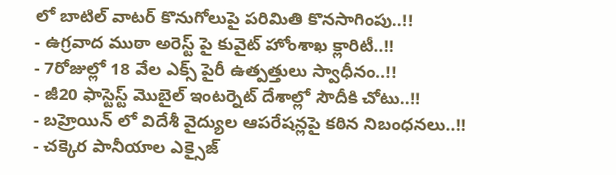లో బాటిల్ వాటర్ కొనుగోలుపై పరిమితి కొనసాగింపు..!!
- ఉగ్రవాద ముఠా అరెస్ట్ పై కువైట్ హోంశాఖ క్లారిటీ..!!
- 7రోజుల్లో 18 వేల ఎక్స్ పైరీ ఉత్పత్తులు స్వాధీనం..!!
- జీ20 ఫాస్టెస్ట్ మొబైల్ ఇంటర్నెట్ దేశాల్లో సౌదీకి చోటు..!!
- బహ్రెయిన్ లో విదేశీ వైద్యుల ఆపరేషన్లపై కఠిన నిబంధనలు..!!
- చక్కెర పానీయాల ఎక్సైజ్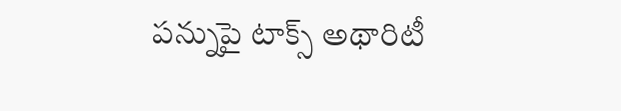పన్నుపై టాక్స్ అథారిటీ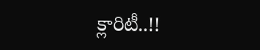క్లారిటీ..!!